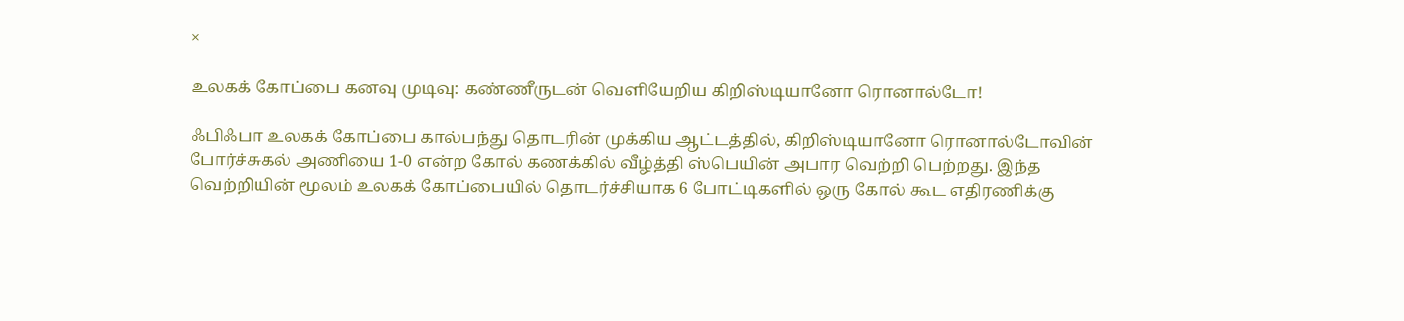×

உலகக் கோப்பை கனவு முடிவு: கண்ணீருடன் வெளியேறிய கிறிஸ்டியானோ ரொனால்டோ!

ஃபிஃபா உலகக் கோப்பை கால்பந்து தொடரின் முக்கிய ஆட்டத்தில், கிறிஸ்டியானோ ரொனால்டோவின் போர்ச்சுகல் அணியை 1-0 என்ற கோல் கணக்கில் வீழ்த்தி ஸ்பெயின் அபார வெற்றி பெற்றது. இந்த வெற்றியின் மூலம் உலகக் கோப்பையில் தொடர்ச்சியாக 6 போட்டிகளில் ஒரு கோல் கூட எதிரணிக்கு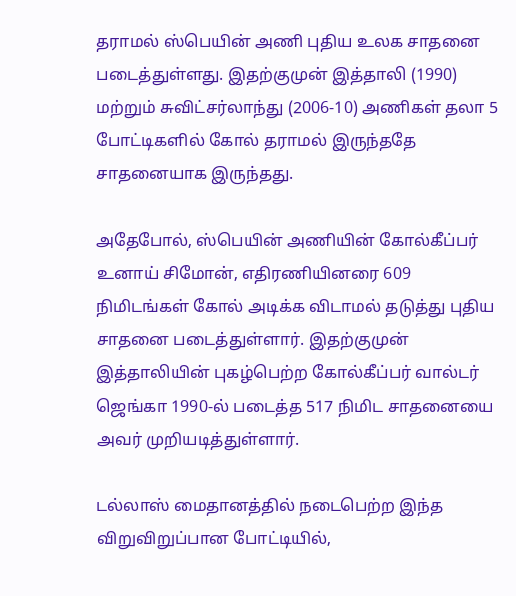தராமல் ஸ்பெயின் அணி புதிய உலக சாதனை படைத்துள்ளது. இதற்குமுன் இத்தாலி (1990) மற்றும் சுவிட்சர்லாந்து (2006-10) அணிகள் தலா 5 போட்டிகளில் கோல் தராமல் இருந்ததே சாதனையாக இருந்தது.

அதேபோல், ஸ்பெயின் அணியின் கோல்கீப்பர் உனாய் சிமோன், எதிரணியினரை 609 நிமிடங்கள் கோல் அடிக்க விடாமல் தடுத்து புதிய சாதனை படைத்துள்ளார். இதற்குமுன் இத்தாலியின் புகழ்பெற்ற கோல்கீப்பர் வால்டர் ஜெங்கா 1990-ல் படைத்த 517 நிமிட சாதனையை அவர் முறியடித்துள்ளார்.

டல்லாஸ் மைதானத்தில் நடைபெற்ற இந்த விறுவிறுப்பான போட்டியில்,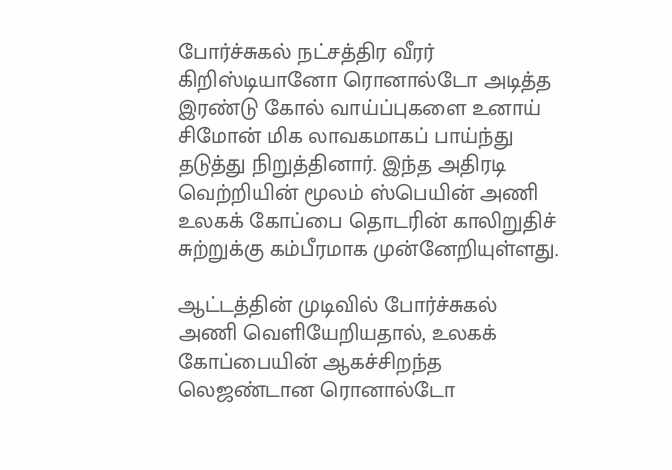போர்ச்சுகல் நட்சத்திர வீரர் கிறிஸ்டியானோ ரொனால்டோ அடித்த இரண்டு கோல் வாய்ப்புகளை உனாய் சிமோன் மிக லாவகமாகப் பாய்ந்து தடுத்து நிறுத்தினார். இந்த அதிரடி வெற்றியின் மூலம் ஸ்பெயின் அணி உலகக் கோப்பை தொடரின் காலிறுதிச் சுற்றுக்கு கம்பீரமாக முன்னேறியுள்ளது.

ஆட்டத்தின் முடிவில் போர்ச்சுகல் அணி வெளியேறியதால், உலகக் கோப்பையின் ஆகச்சிறந்த லெஜண்டான ரொனால்டோ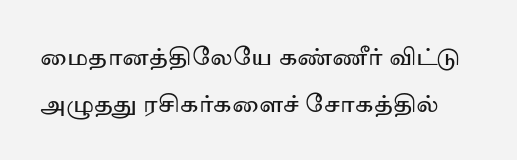மைதானத்திலேயே கண்ணீர் விட்டு அழுதது ரசிகர்களைச் சோகத்தில்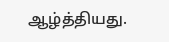ஆழ்த்தியது.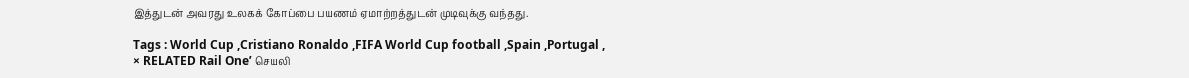இத்துடன் அவரது உலகக் கோப்பை பயணம் ஏமாற்றத்துடன் முடிவுக்கு வந்தது.

Tags : World Cup ,Cristiano Ronaldo ,FIFA World Cup football ,Spain ,Portugal ,
× RELATED Rail One’ செயலி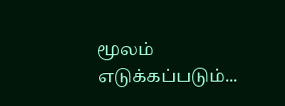மூலம் எடுக்கப்படும்...